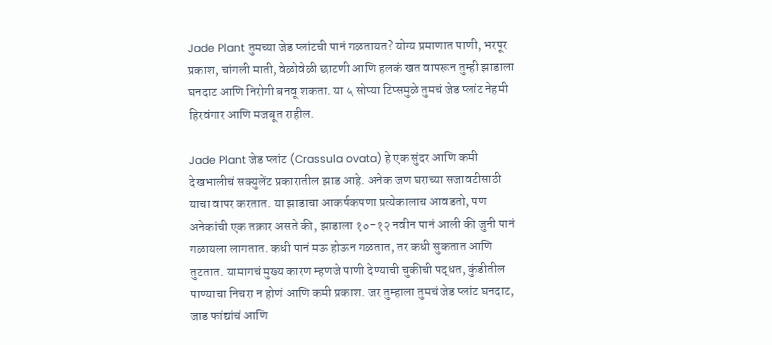Jade Plant तुमच्या जेड प्लांटची पानं गळतायत? योग्य प्रमाणात पाणी, भरपूर प्रकाश, चांगली माती, वेळोवेळी छाटणी आणि हलकं खत वापरून तुम्ही झाडाला घनदाट आणि निरोगी बनवू शकता. या ५ सोप्या टिप्समुळे तुमचं जेड प्लांट नेहमी हिरवंगार आणि मजबूत राहील.

Jade Plant जेड प्लांट (Crassula ovata) हे एक सुंदर आणि कमी देखभालीचं सक्युलेंट प्रकारातील झाड आहे. अनेक जण घराच्या सजावटीसाठी याचा वापर करतात. या झाडाचा आकर्षकपणा प्रत्येकालाच आवडतो, पण अनेकांची एक तक्रार असते की, झाडाला १०-१२ नवीन पानं आली की जुनी पानं गळायला लागतात. कधी पानं मऊ होऊन गळतात, तर कधी सुकतात आणि तुटतात. यामागचं मुख्य कारण म्हणजे पाणी देण्याची चुकीची पद्धत, कुंडीतील पाण्याचा निचरा न होणं आणि कमी प्रकाश. जर तुम्हाला तुमचं जेड प्लांट घनदाट, जाड फांद्यांचं आणि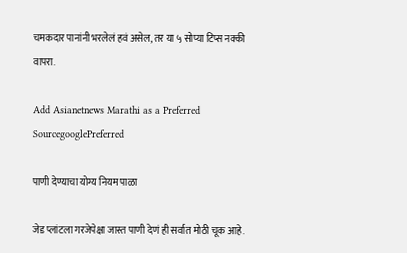चमकदार पानांनी भरलेलं हवं असेल, तर या ५ सोप्या टिप्स नक्की वापरा.

Add Asianetnews Marathi as a Preferred SourcegooglePreferred

पाणी देण्याचा योग्य नियम पाळा

जेड प्लांटला गरजेपेक्षा जास्त पाणी देणं ही सर्वात मोठी चूक आहे.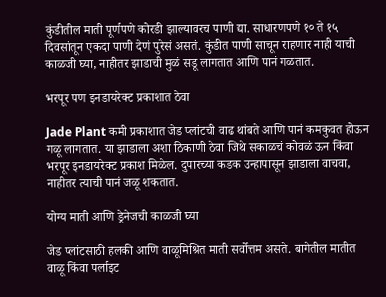कुंडीतील माती पूर्णपणे कोरडी झाल्यावरच पाणी द्या. साधारणपणे १० ते १५ दिवसांतून एकदा पाणी देणं पुरेसं असतं. कुंडीत पाणी साचून राहणार नाही याची काळजी घ्या, नाहीतर झाडाची मुळं सडू लागतात आणि पानं गळतात.

भरपूर पण इनडायरेक्ट प्रकाशात ठेवा

Jade Plant कमी प्रकाशात जेड प्लांटची वाढ थांबते आणि पानं कमकुवत होऊन गळू लागतात. या झाडाला अशा ठिकाणी ठेवा जिथे सकाळचं कोवळं ऊन किंवा भरपूर इनडायरेक्ट प्रकाश मिळेल. दुपारच्या कडक उन्हापासून झाडाला वाचवा, नाहीतर त्याची पानं जळू शकतात.

योग्य माती आणि ड्रेनेजची काळजी घ्या

जेड प्लांटसाठी हलकी आणि वाळूमिश्रित माती सर्वोत्तम असते. बागेतील मातीत वाळू किंवा पर्लाइट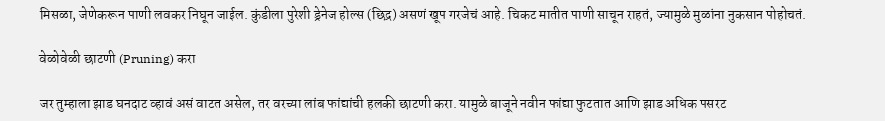मिसळा, जेणेकरून पाणी लवकर निघून जाईल. कुंडीला पुरेशी ड्रेनेज होल्स (छिद्र) असणं खूप गरजेचं आहे. चिकट मातीत पाणी साचून राहतं, ज्यामुळे मुळांना नुकसान पोहोचतं.

वेळोवेळी छाटणी (Pruning) करा

जर तुम्हाला झाड घनदाट व्हावं असं वाटत असेल, तर वरच्या लांब फांद्यांची हलकी छाटणी करा. यामुळे बाजूने नवीन फांद्या फुटतात आणि झाड अधिक पसरट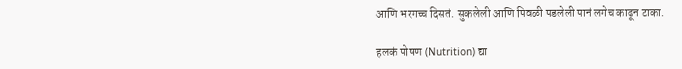आणि भरगच्च दिसतं. सुकलेली आणि पिवळी पडलेली पानं लगेच काढून टाका.

हलकं पोषण (Nutrition) द्या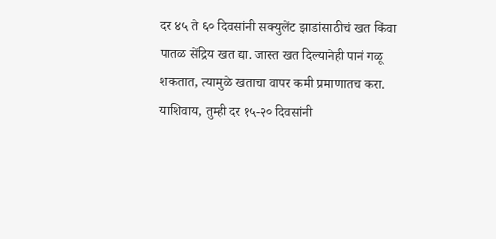दर ४५ ते ६० दिवसांनी सक्युलेंट झाडांसाठीचं खत किंवा पातळ सेंद्रिय खत द्या. जास्त खत दिल्यानेही पानं गळू शकतात, त्यामुळे खताचा वापर कमी प्रमाणातच करा. याशिवाय, तुम्ही दर १५-२० दिवसांनी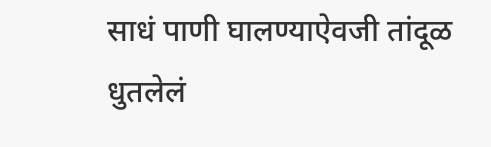साधं पाणी घालण्याऐवजी तांदूळ धुतलेलं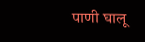पाणी घालू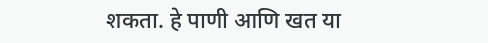शकता. हे पाणी आणि खत या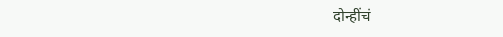दोन्हींचं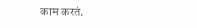काम करतं.